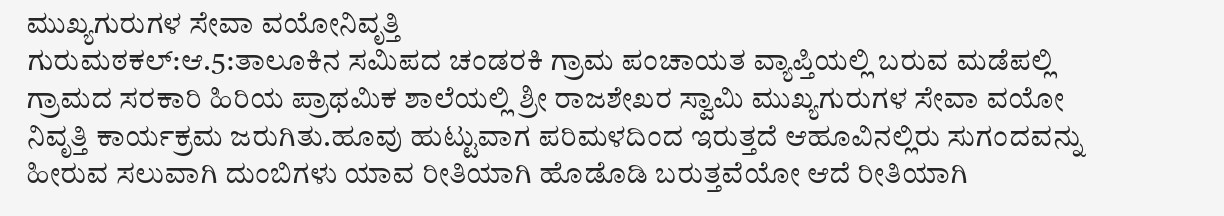ಮುಖ್ಯಗುರುಗಳ ಸೇವಾ ವಯೋನಿವೃತ್ತಿ
ಗುರುಮಠಕಲ್:ಆ.5:ತಾಲೂಕಿನ ಸಮಿಪದ ಚಂಡರಕಿ ಗ್ರಾಮ ಪಂಚಾಯತ ವ್ಯಾಪ್ತಿಯಲ್ಲಿ ಬರುವ ಮಡೆಪಲ್ಲಿ ಗ್ರಾಮದ ಸರಕಾರಿ ಹಿರಿಯ ಪ್ರಾಥಮಿಕ ಶಾಲೆಯಲ್ಲಿ ಶ್ರೀ ರಾಜಶೇಖರ ಸ್ವಾಮಿ ಮುಖ್ಯಗುರುಗಳ ಸೇವಾ ವಯೋ ನಿವೃತ್ತಿ ಕಾರ್ಯಕ್ರಮ ಜರುಗಿತು.ಹೂವು ಹುಟ್ಟುವಾಗ ಪರಿಮಳದಿಂದ ಇರುತ್ತದೆ ಆಹೂವಿನಲ್ಲಿರು ಸುಗಂದವನ್ನು ಹೀರುವ ಸಲುವಾಗಿ ದುಂಬಿಗಳು ಯಾವ ರೀತಿಯಾಗಿ ಹೊಡೊಡಿ ಬರುತ್ತವೆಯೋ ಆದೆ ರೀತಿಯಾಗಿ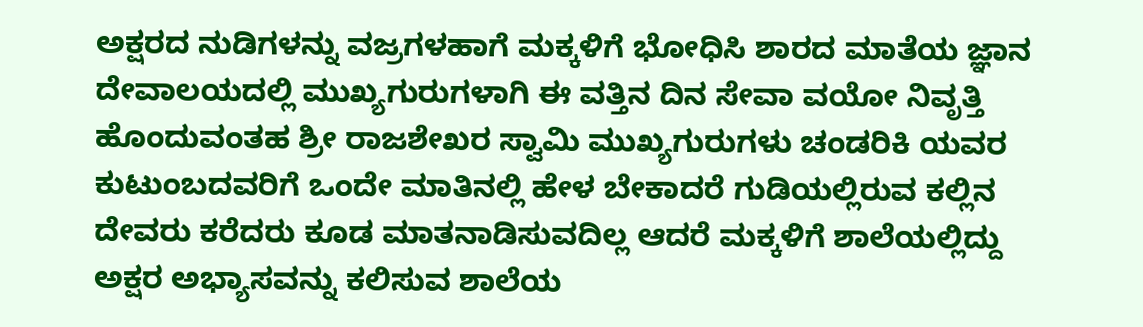ಅಕ್ಷರದ ನುಡಿಗಳನ್ನು ವಜ್ರಗಳಹಾಗೆ ಮಕ್ಕಳಿಗೆ ಭೋಧಿಸಿ ಶಾರದ ಮಾತೆಯ ಜ್ಞಾನ ದೇವಾಲಯದಲ್ಲಿ ಮುಖ್ಯಗುರುಗಳಾಗಿ ಈ ವತ್ತಿನ ದಿನ ಸೇವಾ ವಯೋ ನಿವೃತ್ತಿ ಹೊಂದುವಂತಹ ಶ್ರೀ ರಾಜಶೇಖರ ಸ್ವಾಮಿ ಮುಖ್ಯಗುರುಗಳು ಚಂಡರಿಕಿ ಯವರ ಕುಟುಂಬದವರಿಗೆ ಒಂದೇ ಮಾತಿನಲ್ಲಿ ಹೇಳ ಬೇಕಾದರೆ ಗುಡಿಯಲ್ಲಿರುವ ಕಲ್ಲಿನ ದೇವರು ಕರೆದರು ಕೂಡ ಮಾತನಾಡಿಸುವದಿಲ್ಲ ಆದರೆ ಮಕ್ಕಳಿಗೆ ಶಾಲೆಯಲ್ಲಿದ್ದು ಅಕ್ಷರ ಅಭ್ಯಾಸವನ್ನು ಕಲಿಸುವ ಶಾಲೆಯ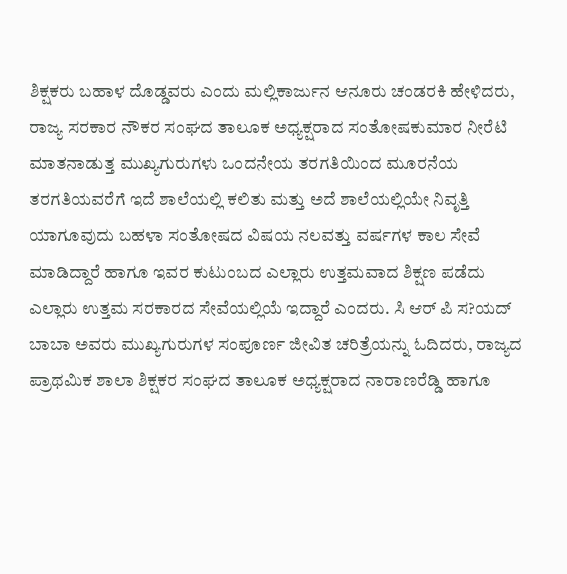ಶಿಕ್ಷಕರು ಬಹಾಳ ದೊಡ್ಡವರು ಎಂದು ಮಲ್ಲಿಕಾರ್ಜುನ ಆನೂರು ಚಂಡರಕಿ ಹೇಳಿದರು, ರಾಜ್ಯ ಸರಕಾರ ನೌಕರ ಸಂಘದ ತಾಲೂಕ ಅಧ್ಯಕ್ಷರಾದ ಸಂತೋಷಕುಮಾರ ನೀರೆಟಿ ಮಾತನಾಡುತ್ತ ಮುಖ್ಯಗುರುಗಳು ಒಂದನೇಯ ತರಗತಿಯಿಂದ ಮೂರನೆಯ ತರಗತಿಯವರೆಗೆ ಇದೆ ಶಾಲೆಯಲ್ಲಿ ಕಲಿತು ಮತ್ತು ಅದೆ ಶಾಲೆಯಲ್ಲಿಯೇ ನಿವೃತ್ತಿ ಯಾಗೂವುದು ಬಹಳಾ ಸಂತೋಷದ ವಿಷಯ ನಲವತ್ತು ವರ್ಷಗಳ ಕಾಲ ಸೇವೆ ಮಾಡಿದ್ದಾರೆ ಹಾಗೂ ಇವರ ಕುಟುಂಬದ ಎಲ್ಲಾರು ಉತ್ತಮವಾದ ಶಿಕ್ಷಣ ಪಡೆದು ಎಲ್ಲಾರು ಉತ್ತಮ ಸರಕಾರದ ಸೇವೆಯಲ್ಲಿಯೆ ಇದ್ದಾರೆ ಎಂದರು. ಸಿ ಆರ್ ಪಿ ಸ?ಯದ್ ಬಾಬಾ ಅವರು ಮುಖ್ಯಗುರುಗಳ ಸಂಪೂರ್ಣ ಜೀವಿತ ಚರಿತ್ರೆಯನ್ನು ಓದಿದರು, ರಾಜ್ಯದ ಪ್ರಾಥಮಿಕ ಶಾಲಾ ಶಿಕ್ಷಕರ ಸಂಘದ ತಾಲೂಕ ಅಧ್ಯಕ್ಷರಾದ ನಾರಾಣರೆಡ್ಡಿ ಹಾಗೂ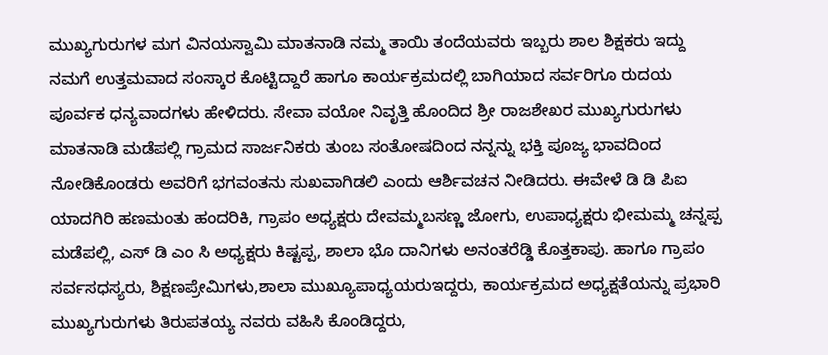ಮುಖ್ಯಗುರುಗಳ ಮಗ ವಿನಯಸ್ವಾಮಿ ಮಾತನಾಡಿ ನಮ್ಮ ತಾಯಿ ತಂದೆಯವರು ಇಬ್ಬರು ಶಾಲ ಶಿಕ್ಷಕರು ಇದ್ದು ನಮಗೆ ಉತ್ತಮವಾದ ಸಂಸ್ಕಾರ ಕೊಟ್ಟಿದ್ದಾರೆ ಹಾಗೂ ಕಾರ್ಯಕ್ರಮದಲ್ಲಿ ಬಾಗಿಯಾದ ಸರ್ವರಿಗೂ ರುದಯ ಪೂರ್ವಕ ಧನ್ಯವಾದಗಳು ಹೇಳಿದರು. ಸೇವಾ ವಯೋ ನಿವೃತ್ತಿ ಹೊಂದಿದ ಶ್ರೀ ರಾಜಶೇಖರ ಮುಖ್ಯಗುರುಗಳು ಮಾತನಾಡಿ ಮಡೆಪಲ್ಲಿ ಗ್ರಾಮದ ಸಾರ್ಜನಿಕರು ತುಂಬ ಸಂತೋಷದಿಂದ ನನ್ನನ್ನು ಭಕ್ತಿ ಪೂಜ್ಯ ಭಾವದಿಂದ ನೋಡಿಕೊಂಡರು ಅವರಿಗೆ ಭಗವಂತನು ಸುಖವಾಗಿಡಲಿ ಎಂದು ಆರ್ಶಿವಚನ ನೀಡಿದರು. ಈವೇಳೆ ಡಿ ಡಿ ಪಿಐ ಯಾದಗಿರಿ ಹಣಮಂತು ಹಂದರಿಕಿ, ಗ್ರಾಪಂ ಅಧ್ಯಕ್ಷರು ದೇವಮ್ಮಬಸಣ್ಣ ಜೋಗು, ಉಪಾಧ್ಯಕ್ಷರು ಭೀಮಮ್ಮ ಚನ್ನಪ್ಪ ಮಡೆಪಲ್ಲಿ, ಎಸ್ ಡಿ ಎಂ ಸಿ ಅಧ್ಯಕ್ಷರು ಕಿಷ್ಟಪ್ಪ, ಶಾಲಾ ಭೊ ದಾನಿಗಳು ಅನಂತರೆಡ್ಡಿ ಕೊತ್ತಕಾಪು. ಹಾಗೂ ಗ್ರಾಪಂ ಸರ್ವಸಧಸ್ಯರು, ಶಿಕ್ಷಣಪ್ರೇಮಿಗಳು,ಶಾಲಾ ಮುಖ್ಯೂಪಾಧ್ಯಯರುಇದ್ದರು, ಕಾರ್ಯಕ್ರಮದ ಅಧ್ಯಕ್ಷತೆಯನ್ನು ಪ್ರಭಾರಿ ಮುಖ್ಯಗುರುಗಳು ತಿರುಪತಯ್ಯ ನವರು ವಹಿಸಿ ಕೊಂಡಿದ್ದರು,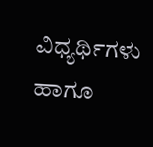ವಿಧ್ಯರ್ಥಿಗಳು ಹಾಗೂ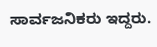ಸಾರ್ವಜನಿಕರು ಇದ್ದರು.